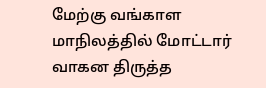மேற்கு வங்காள மாநிலத்தில் மோட்டார் வாகன திருத்த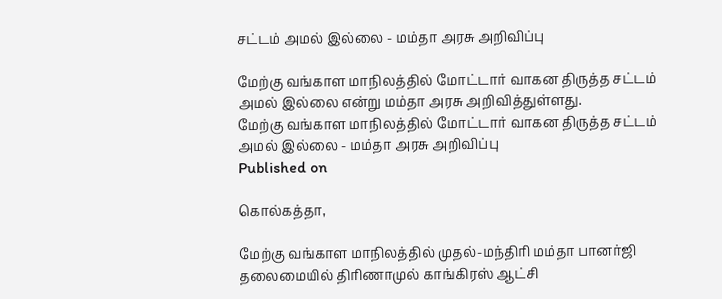சட்டம் அமல் இல்லை - மம்தா அரசு அறிவிப்பு

மேற்கு வங்காள மாநிலத்தில் மோட்டார் வாகன திருத்த சட்டம் அமல் இல்லை என்று மம்தா அரசு அறிவித்துள்ளது.
மேற்கு வங்காள மாநிலத்தில் மோட்டார் வாகன திருத்த சட்டம் அமல் இல்லை - மம்தா அரசு அறிவிப்பு
Published on

கொல்கத்தா,

மேற்கு வங்காள மாநிலத்தில் முதல்-மந்திரி மம்தா பானர்ஜி தலைமையில் திரிணாமுல் காங்கிரஸ் ஆட்சி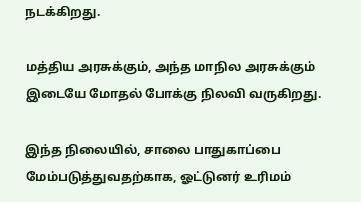நடக்கிறது.

மத்திய அரசுக்கும், அந்த மாநில அரசுக்கும் இடையே மோதல் போக்கு நிலவி வருகிறது.

இந்த நிலையில், சாலை பாதுகாப்பை மேம்படுத்துவதற்காக, ஓட்டுனர் உரிமம்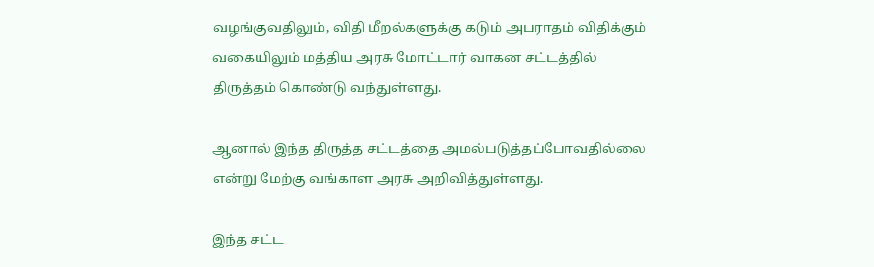வழங்குவதிலும், விதி மீறல்களுக்கு கடும் அபராதம் விதிக்கும் வகையிலும் மத்திய அரசு மோட்டார் வாகன சட்டத்தில் திருத்தம் கொண்டு வந்துள்ளது.

ஆனால் இந்த திருத்த சட்டத்தை அமல்படுத்தப்போவதில்லை என்று மேற்கு வங்காள அரசு அறிவித்துள்ளது.

இந்த சட்ட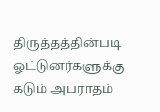திருத்தத்தின்படி ஓட்டுனர்களுக்கு கடும் அபராதம்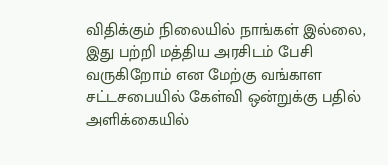விதிக்கும் நிலையில் நாங்கள் இல்லை, இது பற்றி மத்திய அரசிடம் பேசி வருகிறோம் என மேற்கு வங்காள சட்டசபையில் கேள்வி ஒன்றுக்கு பதில் அளிக்கையில்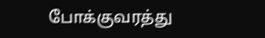போக்குவரத்து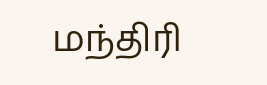மந்திரி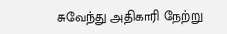சுவேந்து அதிகாரி நேற்று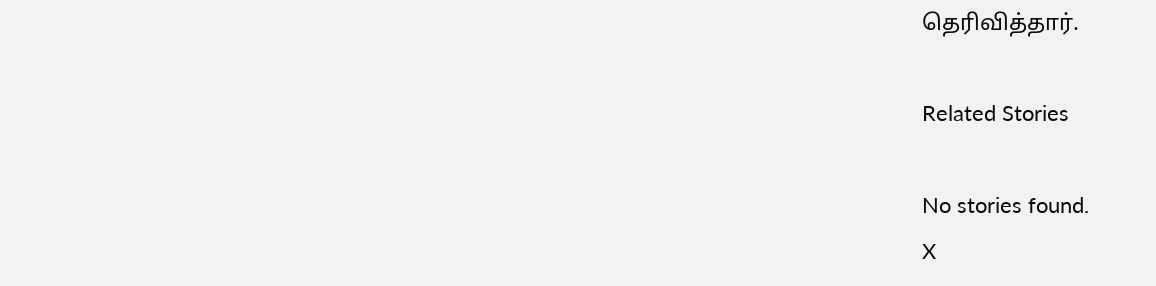தெரிவித்தார்.

Related Stories

No stories found.
X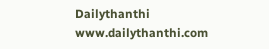Dailythanthi
www.dailythanthi.com